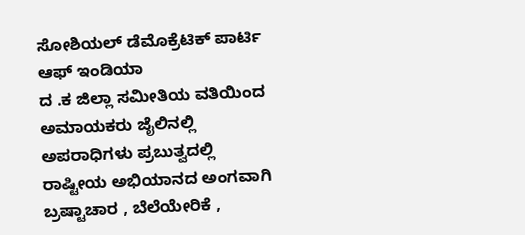ಸೋಶಿಯಲ್ ಡೆಮೊಕ್ರೆಟಿಕ್ ಪಾರ್ಟಿ ಆಫ್ ಇಂಡಿಯಾ
ದ .ಕ ಜಿಲ್ಲಾ ಸಮೀತಿಯ ವತಿಯಿಂದ
ಅಮಾಯಕರು ಜೈಲಿನಲ್ಲಿ ಅಪರಾಧಿಗಳು ಪ್ರಬುತ್ವದಲ್ಲಿ
ರಾಷ್ಟೀಯ ಅಭಿಯಾನದ ಅಂಗವಾಗಿ
ಬ್ರಷ್ಟಾಚಾರ , ಬೆಲೆಯೇರಿಕೆ ,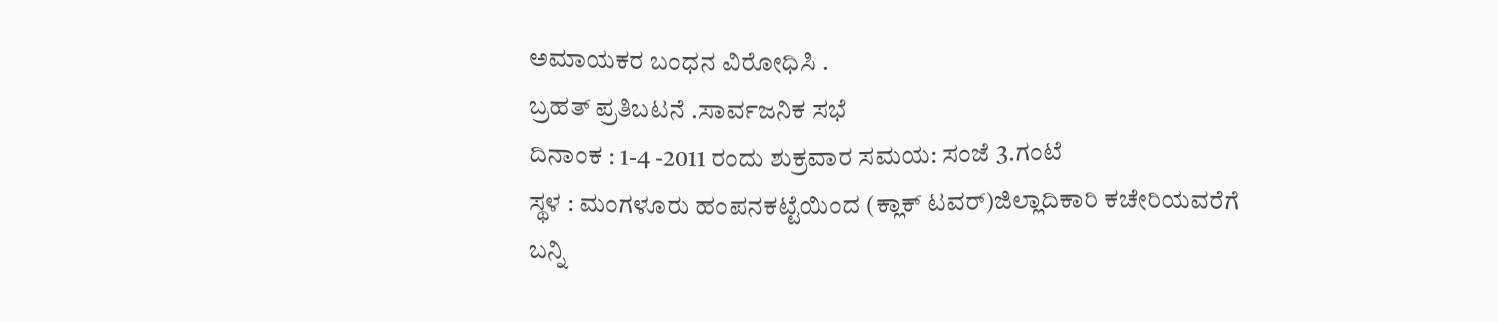ಅಮಾಯಕರ ಬಂಧನ ವಿರೋಧಿಸಿ .
ಬ್ರಹತ್ ಪ್ರತಿಬಟನೆ .ಸಾರ್ವಜನಿಕ ಸಭೆ
ದಿನಾಂಕ : 1-4 -2011 ರಂದು ಶುಕ್ರವಾರ ಸಮಯ: ಸಂಜೆ 3.ಗಂಟೆ
ಸ್ಥಳ : ಮಂಗಳೂರು ಹಂಪನಕಟ್ಟೆಯಿಂದ (ಕ್ಲಾಕ್ ಟವರ್)ಜಿಲ್ಲಾದಿಕಾರಿ ಕಚೇರಿಯವರೆಗೆ
ಬನ್ನಿ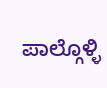ಪಾಲ್ಗೊಳ್ಳಿ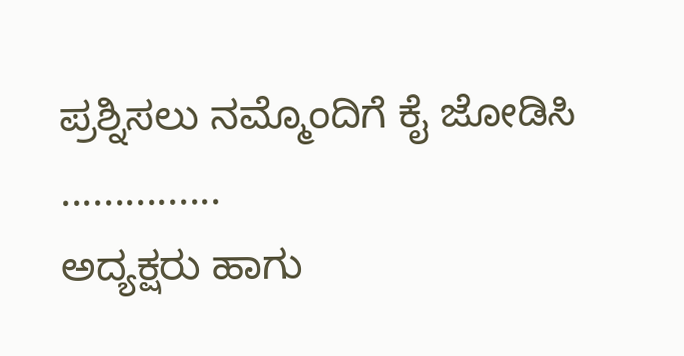ಪ್ರಶ್ನಿಸಲು ನಮ್ಮೊಂದಿಗೆ ಕೈ ಜೋಡಿಸಿ ...............
ಅದ್ಯಕ್ಷರು ಹಾಗು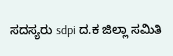ಸದಸ್ಯರು sdpi ದ.ಕ ಜಿಲ್ಲಾ ಸಮಿತಿ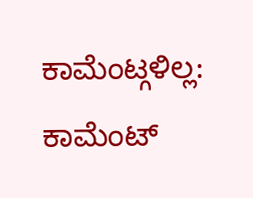ಕಾಮೆಂಟ್ಗಳಿಲ್ಲ:
ಕಾಮೆಂಟ್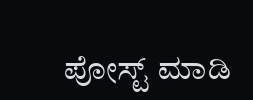ಪೋಸ್ಟ್ ಮಾಡಿ